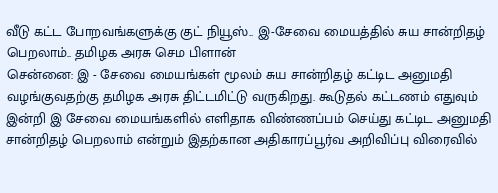வீடு கட்ட போறவங்களுக்கு குட் நியூஸ்.. இ-சேவை மையத்தில் சுய சான்றிதழ் பெறலாம்.. தமிழக அரசு செம பிளான்
சென்னை: இ - சேவை மையங்கள் மூலம் சுய சான்றிதழ் கட்டிட அனுமதி வழங்குவதற்கு தமிழக அரசு திட்டமிட்டு வருகிறது. கூடுதல் கட்டணம் எதுவும் இன்றி இ சேவை மையங்களில் எளிதாக விண்ணப்பம் செய்து கட்டிட அனுமதி சான்றிதழ் பெறலாம் என்றும் இதற்கான அதிகாரப்பூர்வ அறிவிப்பு விரைவில்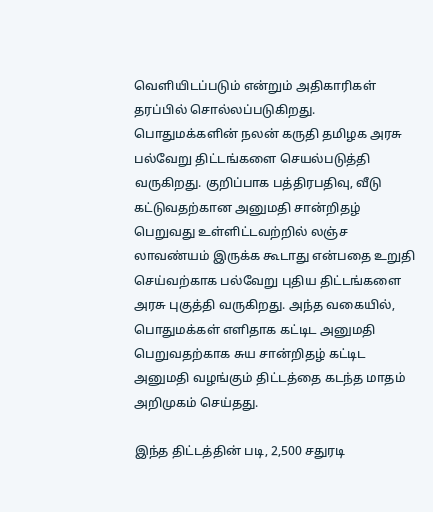வெளியிடப்படும் என்றும் அதிகாரிகள் தரப்பில் சொல்லப்படுகிறது.
பொதுமக்களின் நலன் கருதி தமிழக அரசு பல்வேறு திட்டங்களை செயல்படுத்தி வருகிறது. குறிப்பாக பத்திரபதிவு, வீடு கட்டுவதற்கான அனுமதி சான்றிதழ் பெறுவது உள்ளிட்டவற்றில் லஞ்ச லாவண்யம் இருக்க கூடாது என்பதை உறுதி செய்வற்காக பல்வேறு புதிய திட்டங்களை அரசு புகுத்தி வருகிறது. அந்த வகையில், பொதுமக்கள் எளிதாக கட்டிட அனுமதி பெறுவதற்காக சுய சான்றிதழ் கட்டிட அனுமதி வழங்கும் திட்டத்தை கடந்த மாதம் அறிமுகம் செய்தது.

இந்த திட்டத்தின் படி, 2,500 சதுரடி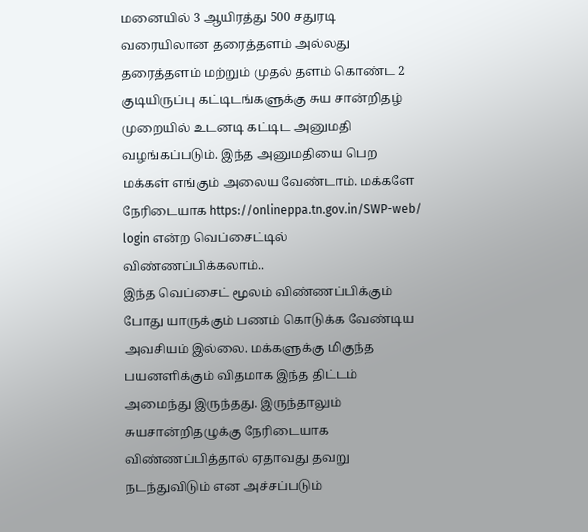மனையில் 3 ஆயிரத்து 500 சதுரடி வரையிலான தரைத்தளம் அல்லது தரைத்தளம் மற்றும் முதல் தளம் கொண்ட 2 குடியிருப்பு கட்டிடங்களுக்கு சுய சான்றிதழ் முறையில் உடனடி கட்டிட அனுமதி வழங்கப்படும். இந்த அனுமதியை பெற மக்கள் எங்கும் அலைய வேண்டாம். மக்களே நேரிடையாக https://onlineppa.tn.gov.in/SWP-web/ login என்ற வெப்சைட்டில் விண்ணப்பிக்கலாம்..
இந்த வெப்சைட் மூலம் விண்ணப்பிக்கும் போது யாருக்கும் பணம் கொடுக்க வேண்டிய அவசியம் இல்லை. மக்களுக்கு மிகுந்த பயனளிக்கும் விதமாக இந்த திட்டம் அமைந்து இருந்தது. இருந்தாலும் சுயசான்றிதழுக்கு நேரிடையாக விண்ணப்பித்தால் ஏதாவது தவறு நடந்துவிடும் என அச்சப்படும்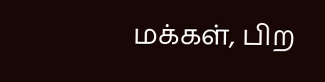மக்கள், பிற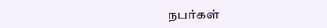நபர்கள்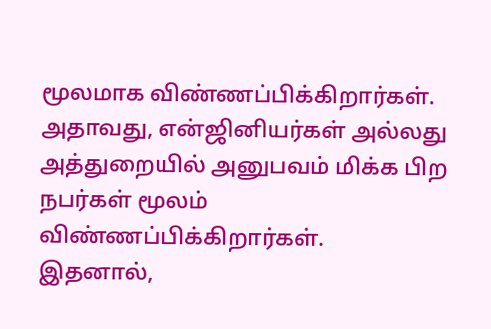மூலமாக விண்ணப்பிக்கிறார்கள். அதாவது, என்ஜினியர்கள் அல்லது அத்துறையில் அனுபவம் மிக்க பிற நபர்கள் மூலம் விண்ணப்பிக்கிறார்கள்.
இதனால்,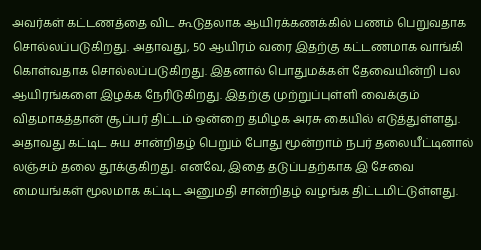அவர்கள் கட்டணத்தை விட கூடுதலாக ஆயிரக்கணக்கில் பணம் பெறுவதாக சொல்லப்படுகிறது. அதாவது, 50 ஆயிரம் வரை இதற்கு கட்டணமாக வாங்கி கொள்வதாக சொல்லப்படுகிறது. இதனால் பொதுமக்கள் தேவையின்றி பல ஆயிரங்களை இழக்க நேரிடுகிறது. இதற்கு முற்றுப்புள்ளி வைக்கும் விதமாகத்தான் சூப்பர் திட்டம் ஒன்றை தமிழக அரசு கையில் எடுத்துள்ளது.
அதாவது கட்டிட சுய சான்றிதழ் பெறும் போது மூன்றாம் நபர் தலையீட்டினால் லஞ்சம் தலை தூக்குகிறது. எனவே, இதை தடுப்பதற்காக இ சேவை மையங்கள் மூலமாக கட்டிட அனுமதி சான்றிதழ் வழங்க திட்டமிட்டுள்ளது.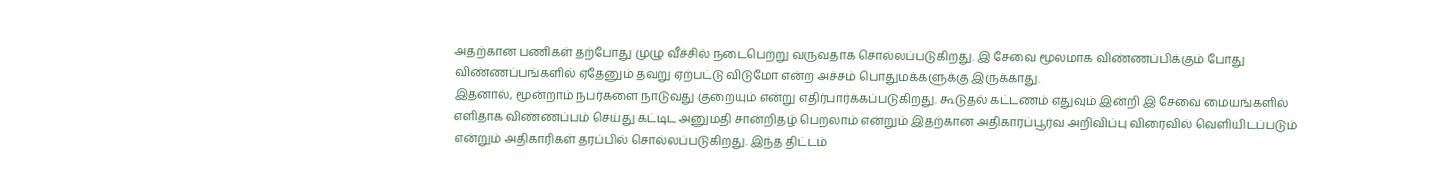அதற்கான பணிகள் தற்போது முழு வீச்சில் நடைபெற்று வருவதாக சொல்லப்படுகிறது. இ சேவை மூலமாக விண்ணப்பிக்கும் போது விண்ணப்பங்களில் ஏதேனும் தவறு ஏற்பட்டு விடுமோ என்ற அச்சம் பொதுமக்களுக்கு இருக்காது.
இதனால், மூன்றாம் நபர்களை நாடுவது குறையும் என்று எதிர்பார்க்கப்படுகிறது. கூடுதல் கட்டணம் எதுவும் இன்றி இ சேவை மையங்களில் எளிதாக விண்ணப்பம் செய்து கட்டிட அனுமதி சான்றிதழ் பெறலாம் என்றும் இதற்கான அதிகாரப்பூர்வ அறிவிப்பு விரைவில் வெளியிடப்படும் என்றும் அதிகாரிகள் தரப்பில் சொல்லப்படுகிறது. இந்த திட்டம்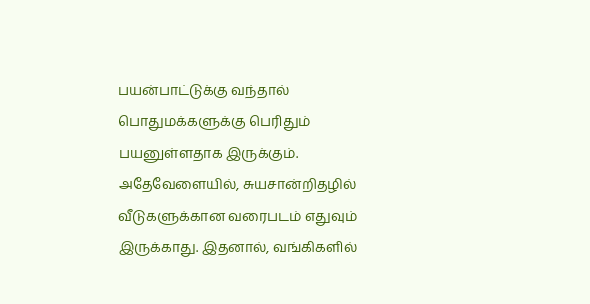பயன்பாட்டுக்கு வந்தால் பொதுமக்களுக்கு பெரிதும் பயனுள்ளதாக இருக்கும்.
அதேவேளையில், சுயசான்றிதழில் வீடுகளுக்கான வரைபடம் எதுவும் இருக்காது. இதனால், வங்கிகளில்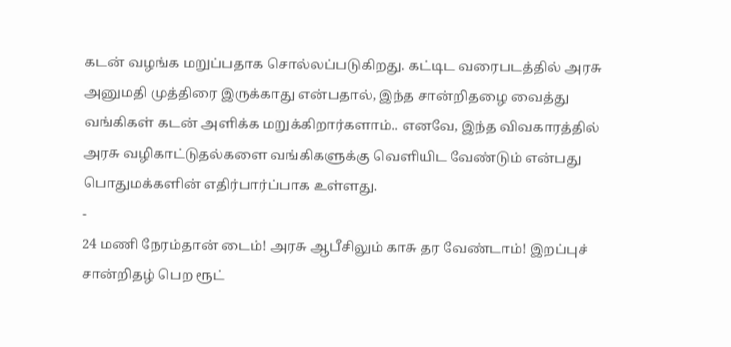கடன் வழங்க மறுப்பதாக சொல்லப்படுகிறது. கட்டிட வரைபடத்தில் அரசு அனுமதி முத்திரை இருக்காது என்பதால், இந்த சான்றிதழை வைத்து வங்கிகள் கடன் அளிக்க மறுக்கிறார்களாம்.. எனவே, இந்த விவகாரத்தில் அரசு வழிகாட்டுதல்களை வங்கிகளுக்கு வெளியிட வேண்டும் என்பது பொதுமக்களின் எதிர்பார்ப்பாக உள்ளது.
-
24 மணி நேரம்தான் டைம்! அரசு ஆபீசிலும் காசு தர வேண்டாம்! இறப்புச் சான்றிதழ் பெற ரூட்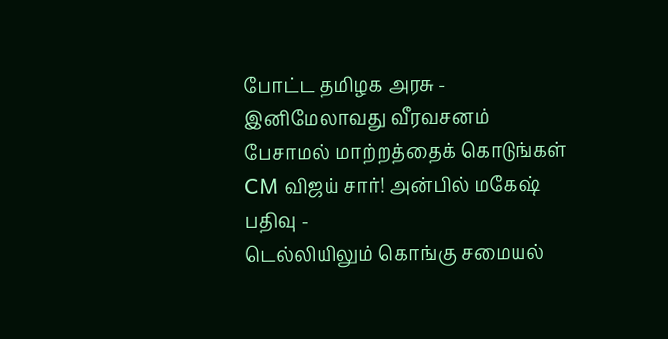போட்ட தமிழக அரசு -
இனிமேலாவது வீரவசனம் பேசாமல் மாற்றத்தைக் கொடுங்கள் CM விஜய் சார்! அன்பில் மகேஷ் பதிவு -
டெல்லியிலும் கொங்கு சமையல்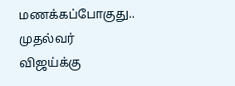மணக்கப்போகுது.. முதல்வர் விஜய்க்கு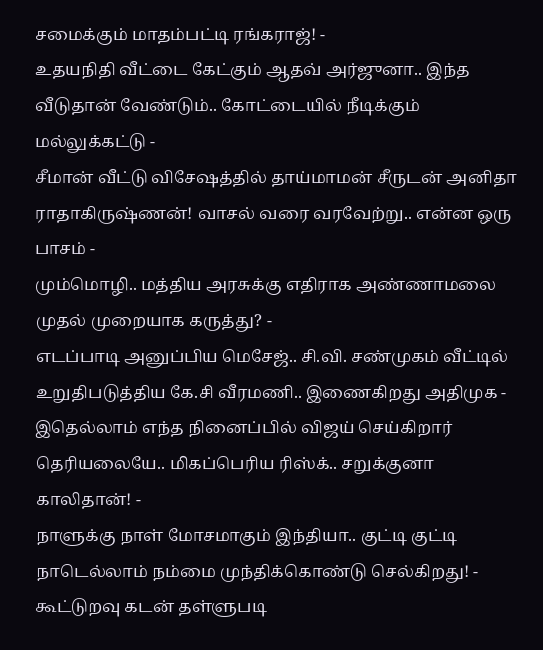சமைக்கும் மாதம்பட்டி ரங்கராஜ்! -
உதயநிதி வீட்டை கேட்கும் ஆதவ் அர்ஜுனா.. இந்த வீடுதான் வேண்டும்.. கோட்டையில் நீடிக்கும் மல்லுக்கட்டு -
சீமான் வீட்டு விசேஷத்தில் தாய்மாமன் சீருடன் அனிதா ராதாகிருஷ்ணன்! வாசல் வரை வரவேற்று.. என்ன ஒரு பாசம் -
மும்மொழி.. மத்திய அரசுக்கு எதிராக அண்ணாமலை முதல் முறையாக கருத்து? -
எடப்பாடி அனுப்பிய மெசேஜ்.. சி.வி. சண்முகம் வீட்டில் உறுதிபடுத்திய கே.சி வீரமணி.. இணைகிறது அதிமுக -
இதெல்லாம் எந்த நினைப்பில் விஜய் செய்கிறார் தெரியலையே.. மிகப்பெரிய ரிஸ்க்.. சறுக்குனா காலிதான்! -
நாளுக்கு நாள் மோசமாகும் இந்தியா.. குட்டி குட்டி நாடெல்லாம் நம்மை முந்திக்கொண்டு செல்கிறது! -
கூட்டுறவு கடன் தள்ளுபடி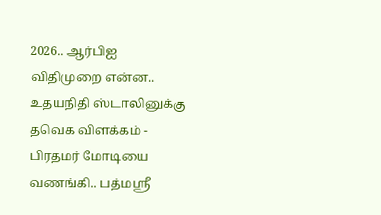2026.. ஆர்பிஐ விதிமுறை என்ன.. உதயநிதி ஸ்டாலினுக்கு தவெக விளக்கம் -
பிரதமர் மோடியை வணங்கி.. பத்மஸ்ரீ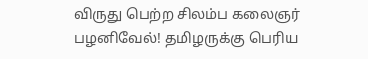விருது பெற்ற சிலம்ப கலைஞர் பழனிவேல்! தமிழருக்கு பெரிய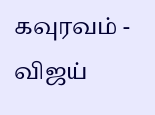கவுரவம் -
விஜய்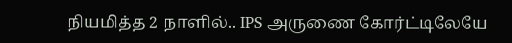நியமித்த 2 நாளில்.. IPS அருணை கோர்ட்டிலேயே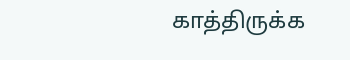காத்திருக்க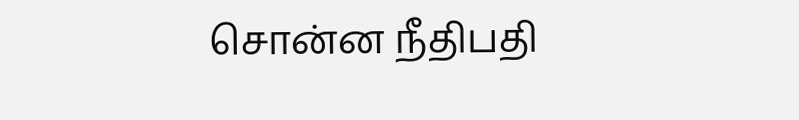சொன்ன நீதிபதி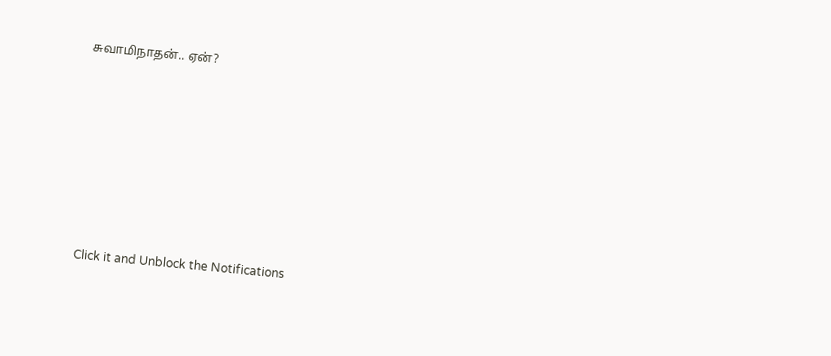சுவாமிநாதன்.. ஏன்?












Click it and Unblock the Notifications